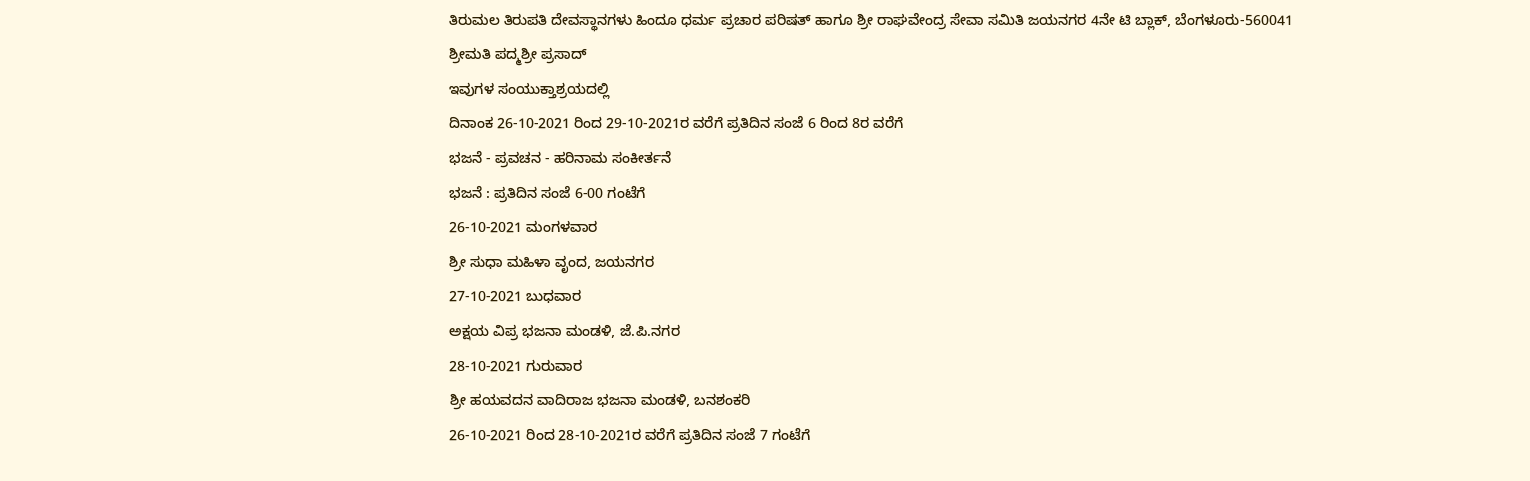ತಿರುಮಲ ತಿರುಪತಿ ದೇವಸ್ಥಾನಗಳು ಹಿಂದೂ ಧರ್ಮ ಪ್ರಚಾರ ಪರಿಷತ್ ಹಾಗೂ ಶ್ರೀ ರಾಘವೇಂದ್ರ ಸೇವಾ ಸಮಿತಿ ಜಯನಗರ 4ನೇ ಟಿ ಬ್ಲಾಕ್, ಬೆಂಗಳೂರು-560041
ಶ್ರೀಮತಿ ಪದ್ಮಶ್ರೀ ಪ್ರಸಾದ್
ಇವುಗಳ ಸಂಯುಕ್ತಾಶ್ರಯದಲ್ಲಿ
ದಿನಾಂಕ 26-10-2021 ರಿಂದ 29-10-2021ರ ವರೆಗೆ ಪ್ರತಿದಿನ ಸಂಜೆ 6 ರಿಂದ 8ರ ವರೆಗೆ
ಭಜನೆ - ಪ್ರವಚನ - ಹರಿನಾಮ ಸಂಕೀರ್ತನೆ
ಭಜನೆ : ಪ್ರತಿದಿನ ಸಂಜೆ 6-00 ಗಂಟೆಗೆ
26-10-2021 ಮಂಗಳವಾರ
ಶ್ರೀ ಸುಧಾ ಮಹಿಳಾ ವೃಂದ, ಜಯನಗರ
27-10-2021 ಬುಧವಾರ
ಅಕ್ಷಯ ವಿಪ್ರ ಭಜನಾ ಮಂಡಳಿ, ಜೆ.ಪಿ.ನಗರ
28-10-2021 ಗುರುವಾರ
ಶ್ರೀ ಹಯವದನ ವಾದಿರಾಜ ಭಜನಾ ಮಂಡಳಿ, ಬನಶಂಕರಿ
26-10-2021 ರಿಂದ 28-10-2021ರ ವರೆಗೆ ಪ್ರತಿದಿನ ಸಂಜೆ 7 ಗಂಟೆಗೆ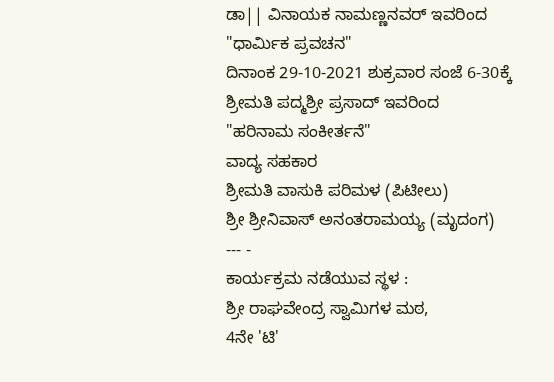ಡಾ|| ವಿನಾಯಕ ನಾಮಣ್ಣನವರ್ ಇವರಿಂದ
"ಧಾರ್ಮಿಕ ಪ್ರವಚನ"
ದಿನಾಂಕ 29-10-2021 ಶುಕ್ರವಾರ ಸಂಜೆ 6-30ಕ್ಕೆ
ಶ್ರೀಮತಿ ಪದ್ಮಶ್ರೀ ಪ್ರಸಾದ್ ಇವರಿಂದ
"ಹರಿನಾಮ ಸಂಕೀರ್ತನೆ"
ವಾದ್ಯ ಸಹಕಾರ
ಶ್ರೀಮತಿ ವಾಸುಕಿ ಪರಿಮಳ (ಪಿಟೀಲು)
ಶ್ರೀ ಶ್ರೀನಿವಾಸ್ ಅನಂತರಾಮಯ್ಯ (ಮೃದಂಗ)
--- -
ಕಾರ್ಯಕ್ರಮ ನಡೆಯುವ ಸ್ಥಳ :
ಶ್ರೀ ರಾಘವೇಂದ್ರ ಸ್ವಾಮಿಗಳ ಮಠ,
4ನೇ 'ಟಿ'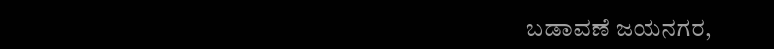ಬಡಾವಣೆ ಜಯನಗರ,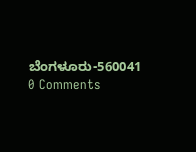ಬೆಂಗಳೂರು-560041
0 Comments